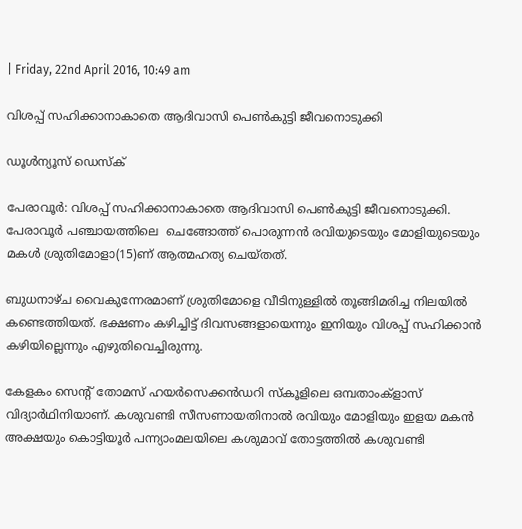| Friday, 22nd April 2016, 10:49 am

വിശപ്പ് സഹിക്കാനാകാതെ ആദിവാസി പെണ്‍കുട്ടി ജീവനൊടുക്കി

ഡൂള്‍ന്യൂസ് ഡെസ്‌ക്

പേരാവൂര്‍: വിശപ്പ് സഹിക്കാനാകാതെ ആദിവാസി പെണ്‍കുട്ടി ജീവനൊടുക്കി. പേരാവൂര്‍ പഞ്ചായത്തിലെ  ചെങ്ങോത്ത് പൊരുന്നന്‍ രവിയുടെയും മോളിയുടെയും മകള്‍ ശ്രുതിമോളാ(15)ണ് ആത്മഹത്യ ചെയ്തത്.

ബുധനാഴ്ച വൈകുന്നേരമാണ് ശ്രുതിമോളെ വീടിനുള്ളില്‍ തൂങ്ങിമരിച്ച നിലയില്‍ കണ്ടെത്തിയത്. ഭക്ഷണം കഴിച്ചിട്ട് ദിവസങ്ങളായെന്നും ഇനിയും വിശപ്പ് സഹിക്കാന്‍ കഴിയില്ലെന്നും എഴുതിവെച്ചിരുന്നു.

കേളകം സെന്റ് തോമസ് ഹയര്‍സെക്കന്‍ഡറി സ്‌കൂളിലെ ഒമ്പതാംക്‌ളാസ് വിദ്യാര്‍ഥിനിയാണ്. കശുവണ്ടി സീസണായതിനാല്‍ രവിയും മോളിയും ഇളയ മകന്‍ അക്ഷയും കൊട്ടിയൂര്‍ പന്ന്യാംമലയിലെ കശുമാവ് തോട്ടത്തില്‍ കശുവണ്ടി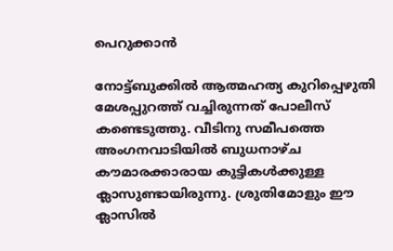പെറുക്കാന്‍

നോട്ട്ബുക്കില്‍ ആത്മഹത്യ കുറിപ്പെഴുതി മേശപ്പുറത്ത് വച്ചിരുന്നത് പോലീസ് കണ്ടെടുത്തു. വീടിനു സമീപത്തെ അംഗനവാടിയില്‍ ബുധനാഴ്ച കൗമാരക്കാരായ കുട്ടികള്‍ക്കുള്ള ക്ലാസുണ്ടായിരുന്നു. ശ്രുതിമോളും ഈ ക്ലാസില്‍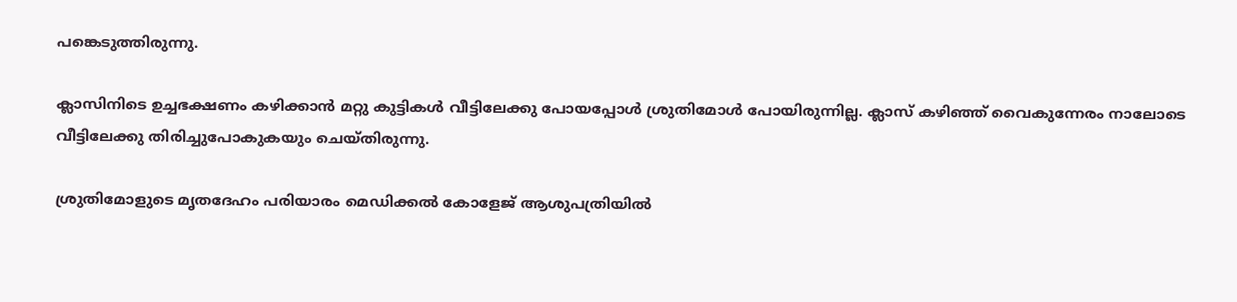പങ്കെടുത്തിരുന്നു.

ക്ലാസിനിടെ ഉച്ചഭക്ഷണം കഴിക്കാന്‍ മറ്റു കുട്ടികള്‍ വീട്ടിലേക്കു പോയപ്പോള്‍ ശ്രുതിമോള്‍ പോയിരുന്നില്ല. ക്ലാസ് കഴിഞ്ഞ് വൈകുന്നേരം നാലോടെ വീട്ടിലേക്കു തിരിച്ചുപോകുകയും ചെയ്തിരുന്നു.

ശ്രുതിമോളുടെ മൃതദേഹം പരിയാരം മെഡിക്കല്‍ കോളേജ് ആശുപത്രിയില്‍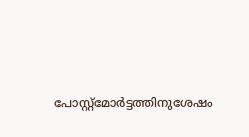പോസ്റ്റ്‌മോര്‍ട്ടത്തിനുശേഷം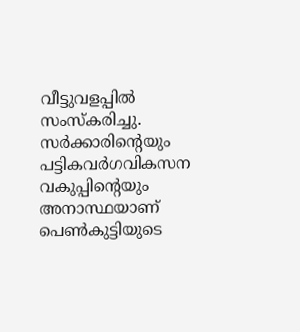വീട്ടുവളപ്പില്‍ സംസ്‌കരിച്ചു. സര്‍ക്കാരിന്റെയും പട്ടികവര്‍ഗവികസന വകുപ്പിന്റെയും അനാസ്ഥയാണ് പെണ്‍കുട്ടിയുടെ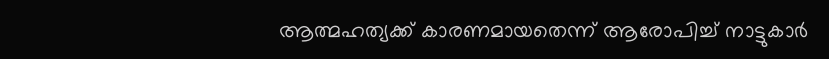ആത്മഹത്യക്ക് കാരണമായതെന്ന് ആരോപിച്ച് നാട്ടുകാര്‍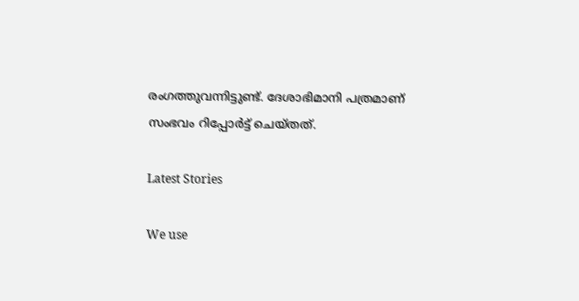രംഗത്തുവന്നിട്ടുണ്ട്. ദേശാഭിമാനി പത്രമാണ് സംഭവം റിപ്പോര്‍ട്ട് ചെയ്തത്.

Latest Stories

We use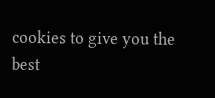cookies to give you the best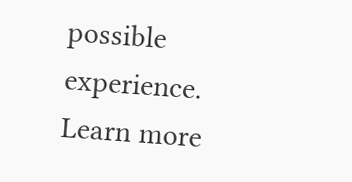possible experience. Learn more